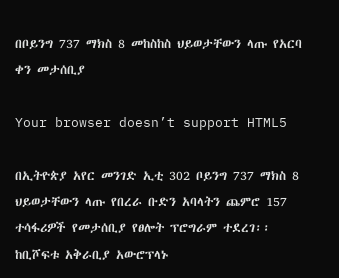በቦይንግ 737 ማክስ 8 መከስከስ ህይወታቸውን ላጡ የአርባ ቀን መታሰቢያ

Your browser doesn’t support HTML5

በኢትዮጵያ አየር መንገድ ኢቲ 302 ቦይንግ 737 ማክስ 8 ህይወታቸውን ላጡ የበረራ ቡድን አባላትን ጨምሮ 157 ተሳፋሪዎች የመታሰቢያ የፀሎት ፕሮግራም ተደረገ፡፡ ከቢሾፍቱ አቅራቢያ አውሮፕላኑ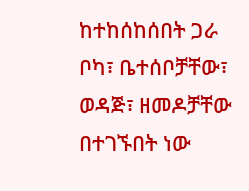ከተከሰከሰበት ጋራ ቦካ፣ ቤተሰቦቻቸው፣ ወዳጅ፣ ዘመዶቻቸው በተገኙበት ነው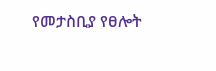የመታስቢያ የፀሎት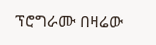ፕሮግራሙ በዛሬው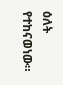ዕለት የተከናወነው።